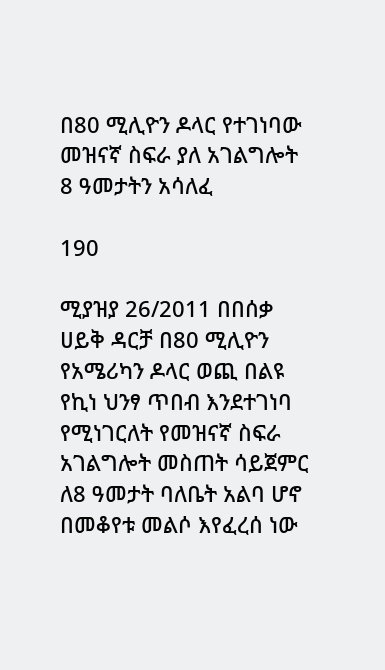በ80 ሚሊዮን ዶላር የተገነባው መዝናኛ ስፍራ ያለ አገልግሎት 8 ዓመታትን አሳለፈ

190

ሚያዝያ 26/2011 በበሰቃ ሀይቅ ዳርቻ በ80 ሚሊዮን የአሜሪካን ዶላር ወጪ በልዩ የኪነ ህንፃ ጥበብ እንደተገነባ የሚነገርለት የመዝናኛ ስፍራ አገልግሎት መስጠት ሳይጀምር ለ8 ዓመታት ባለቤት አልባ ሆኖ በመቆየቱ መልሶ እየፈረሰ ነው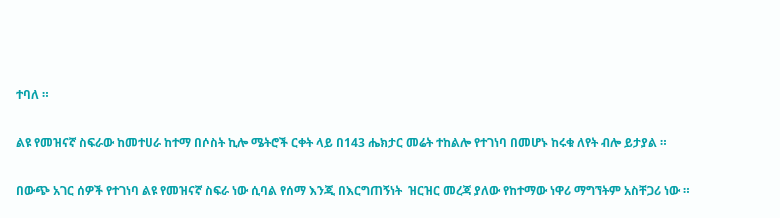ተባለ ።

ልዩ የመዝናኛ ስፍራው ከመተሀራ ከተማ በሶስት ኪሎ ሜትሮች ርቀት ላይ በ143 ሔክታር መሬት ተከልሎ የተገነባ በመሆኑ ከሩቁ ለየት ብሎ ይታያል ።

በውጭ አገር ሰዎች የተገነባ ልዩ የመዝናኛ ስፍራ ነው ሲባል የሰማ እንጂ በእርግጠኝነት  ዝርዝር መረጃ ያለው የከተማው ነዋሪ ማግኘትም አስቸጋሪ ነው ።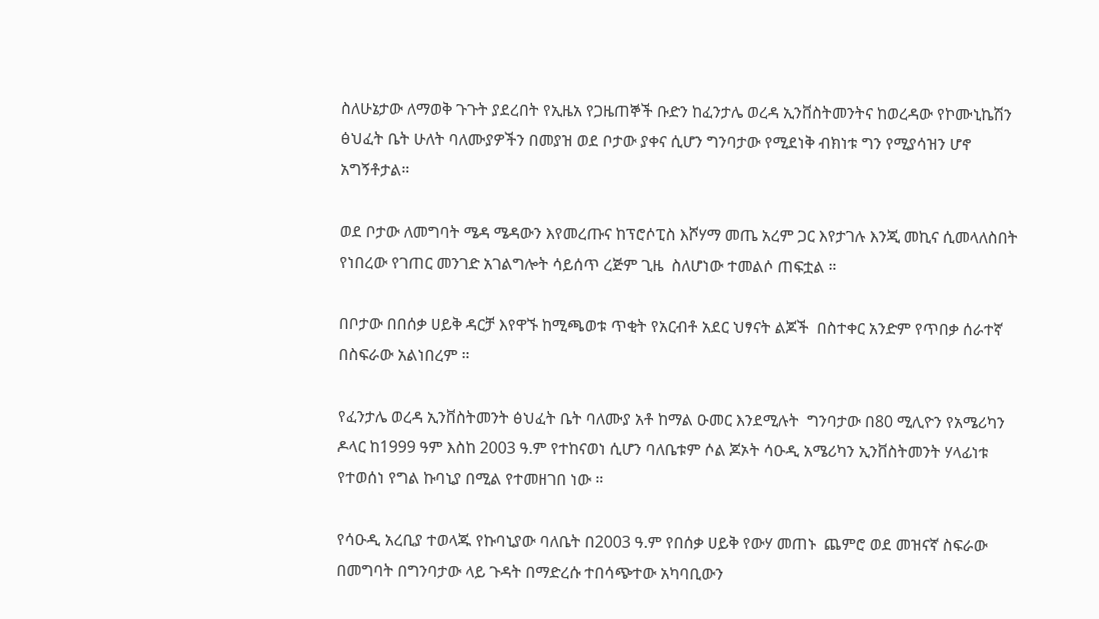ስለሁኔታው ለማወቅ ጉጉት ያደረበት የኢዜአ የጋዜጠኞች ቡድን ከፈንታሌ ወረዳ ኢንቨስትመንትና ከወረዳው የኮሙኒኬሽን ፅህፈት ቤት ሁለት ባለሙያዎችን በመያዝ ወደ ቦታው ያቀና ሲሆን ግንባታው የሚደነቅ ብክነቱ ግን የሚያሳዝን ሆኖ አግኝቶታል።

ወደ ቦታው ለመግባት ሜዳ ሜዳውን እየመረጡና ከፕሮሶፒስ እሾሃማ መጤ አረም ጋር እየታገሉ እንጂ መኪና ሲመላለስበት የነበረው የገጠር መንገድ አገልግሎት ሳይሰጥ ረጅም ጊዜ  ስለሆነው ተመልሶ ጠፍቷል ።

በቦታው በበሰቃ ሀይቅ ዳርቻ እየዋኙ ከሚጫወቱ ጥቂት የአርብቶ አደር ህፃናት ልጆች  በስተቀር አንድም የጥበቃ ሰራተኛ በስፍራው አልነበረም ።

የፈንታሌ ወረዳ ኢንቨስትመንት ፅህፈት ቤት ባለሙያ አቶ ከማል ዑመር እንደሚሉት  ግንባታው በ80 ሚሊዮን የአሜሪካን ዶላር ከ1999 ዓም እስከ 2003 ዓ.ም የተከናወነ ሲሆን ባለቤቱም ሶል ጆኦት ሳዑዲ አሜሪካን ኢንቨስትመንት ሃላፊነቱ የተወሰነ የግል ኩባኒያ በሚል የተመዘገበ ነው ።

የሳዑዲ አረቢያ ተወላጁ የኩባኒያው ባለቤት በ2003 ዓ.ም የበሰቃ ሀይቅ የውሃ መጠኑ  ጨምሮ ወደ መዝናኛ ስፍራው በመግባት በግንባታው ላይ ጉዳት በማድረሱ ተበሳጭተው አካባቢውን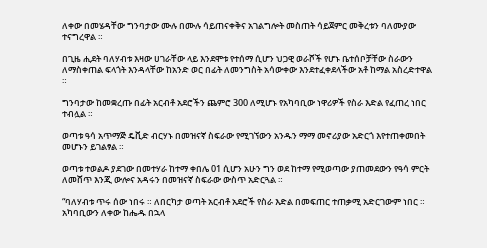ለቀው በመሄዳቸው ግንባታው ሙሉ በሙሉ ሳይጠናቀቅና አገልግሎት መስጠት ሳይጀምር መቅረቱን ባለሙያው ተናግረዋል ።

በጊዜ ሒደት ባለሃብቱ እዛው ሀገራቸው ላይ እንደሞቱ የተሰማ ሲሆን ህጋዊ ወራሾች የሆኑ ቤተሰቦቻቸው ስራውን ለማስቀጠል ፍላጎት እንዳላቸው ከአንድ ወር በፊት ለመንግስት አሳውቀው እንደተፈቀደላችው አቶ ከማል አስረድተዋል ።

ግንባታው ከመቋረጡ በፊት አርብቶ አደሮችን ጨምሮ 300 ለሚሆኑ የአካባቢው ነዋሪዎች የስራ እድል የፈጠረ ነበር ተብሏል ።

ወጣቱ ዓሳ አጥማጅ ዴቪድ ብርሃኑ በመዝናኛ ስፍራው የሚገኘውን አንዱን ማማ መኖሪያው አድርጎ እየተጠቀመበት መሆኑን ይገልፃል ።

ወጣቱ ተወልዶ ያደገው በመተሃራ ከተማ ቀበሌ 01 ሲሆን አሁን ግን ወደ ከተማ የሚወጣው ያጠመደውን የዓሳ ምርት ለመሸጥ እንጂ ውሎና አዳሩን በመዝናኛ ስፍራው ውስጥ አድርጓል ።

“ባለሃብቱ ጥሩ ሰው ነበሩ ። ለበርካታ ወጣት አርብቶ አደሮች የስራ እድል በመፍጠር ተጠቃሚ አድርገውም ነበር ።  አካባቢውን ለቀው ከሔዱ በኋላ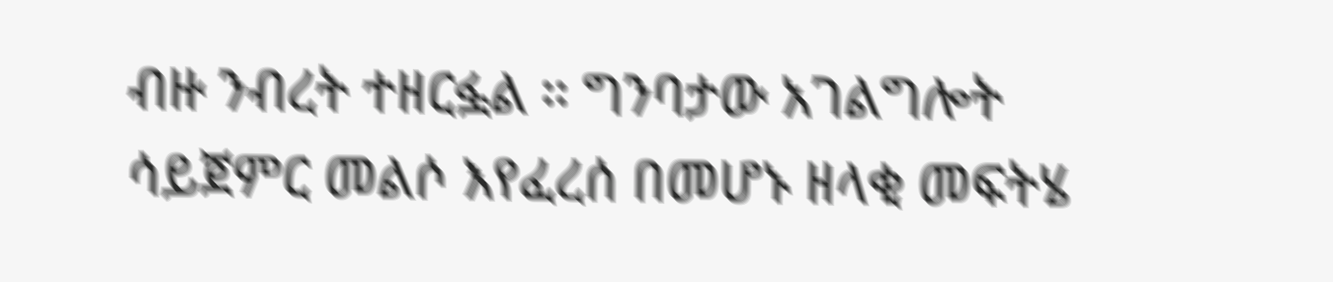ብዙ ንብረት ተዘርፏል ። ግንባታው አገልግሎት ሳይጀምር መልሶ እየፈረሰ በመሆኑ ዘላቂ መፍትሄ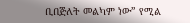ቢበጅለት መልካም ነው” የሚል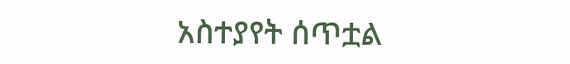አስተያየት ሰጥቷል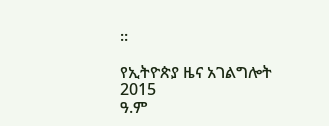።

የኢትዮጵያ ዜና አገልግሎት
2015
ዓ.ም